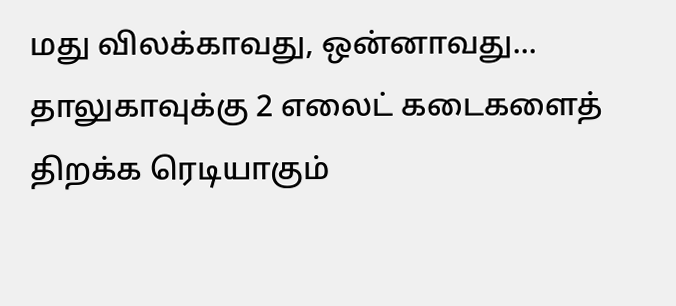மது விலக்காவது, ஒன்னாவது... தாலுகாவுக்கு 2 எலைட் கடைகளைத் திறக்க ரெடியாகும்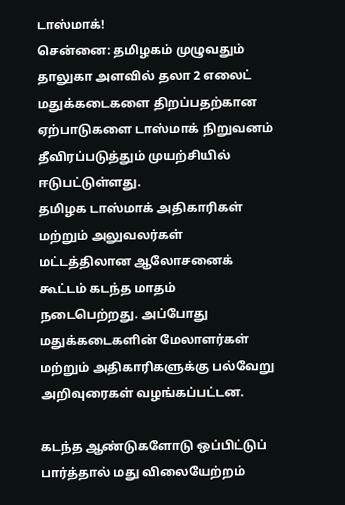டாஸ்மாக்!
சென்னை: தமிழகம் முழுவதும் தாலுகா அளவில் தலா 2 எலைட் மதுக்கடைகளை திறப்பதற்கான ஏற்பாடுகளை டாஸ்மாக் நிறுவனம் தீவிரப்படுத்தும் முயற்சியில் ஈடுபட்டுள்ளது.
தமிழக டாஸ்மாக் அதிகாரிகள் மற்றும் அலுவலர்கள் மட்டத்திலான ஆலோசனைக் கூட்டம் கடந்த மாதம் நடைபெற்றது. அப்போது மதுக்கடைகளின் மேலாளர்கள் மற்றும் அதிகாரிகளுக்கு பல்வேறு அறிவுரைகள் வழங்கப்பட்டன.

கடந்த ஆண்டுகளோடு ஒப்பிட்டுப் பார்த்தால் மது விலையேற்றம்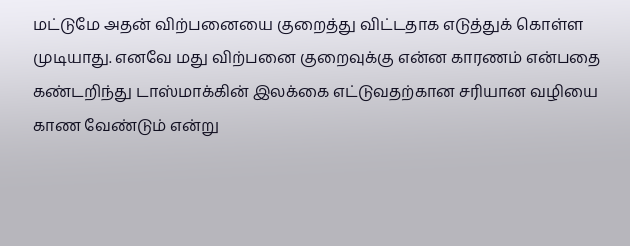மட்டுமே அதன் விற்பனையை குறைத்து விட்டதாக எடுத்துக் கொள்ள முடியாது. எனவே மது விற்பனை குறைவுக்கு என்ன காரணம் என்பதை கண்டறிந்து டாஸ்மாக்கின் இலக்கை எட்டுவதற்கான சரியான வழியை காண வேண்டும் என்று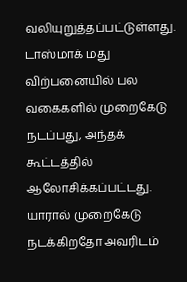வலியுறுத்தப்பட்டுள்ளது.
டாஸ்மாக் மது விற்பனையில் பல வகைகளில் முறைகேடு நடப்பது, அந்தக் கூட்டத்தில் ஆலோசிக்கப்பட்டது. யாரால் முறைகேடு நடக்கிறதோ அவரிடம்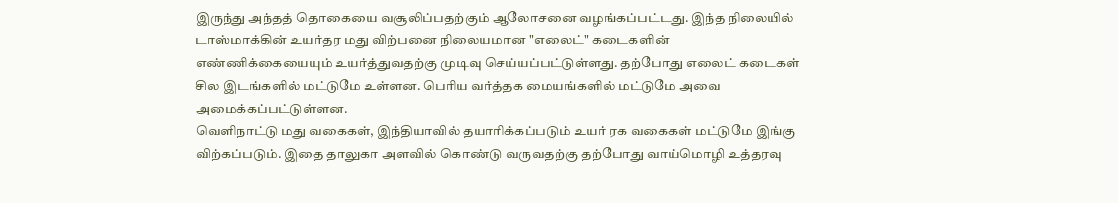இருந்து அந்தத் தொகையை வசூலிப்பதற்கும் ஆலோசனை வழங்கப்பட்டது. இந்த நிலையில் டாஸ்மாக்கின் உயர்தர மது விற்பனை நிலையமான "எலைட்" கடைகளின் எண்ணிக்கையையும் உயர்த்துவதற்கு முடிவு செய்யப்பட்டுள்ளது. தற்போது எலைட் கடைகள் சில இடங்களில் மட்டுமே உள்ளன. பெரிய வர்த்தக மையங்களில் மட்டுமே அவை அமைக்கப்பட்டுள்ளன.
வெளிநாட்டு மது வகைகள், இந்தியாவில் தயாரிக்கப்படும் உயர் ரக வகைகள் மட்டுமே இங்கு விற்கப்படும். இதை தாலுகா அளவில் கொண்டு வருவதற்கு தற்போது வாய்மொழி உத்தரவு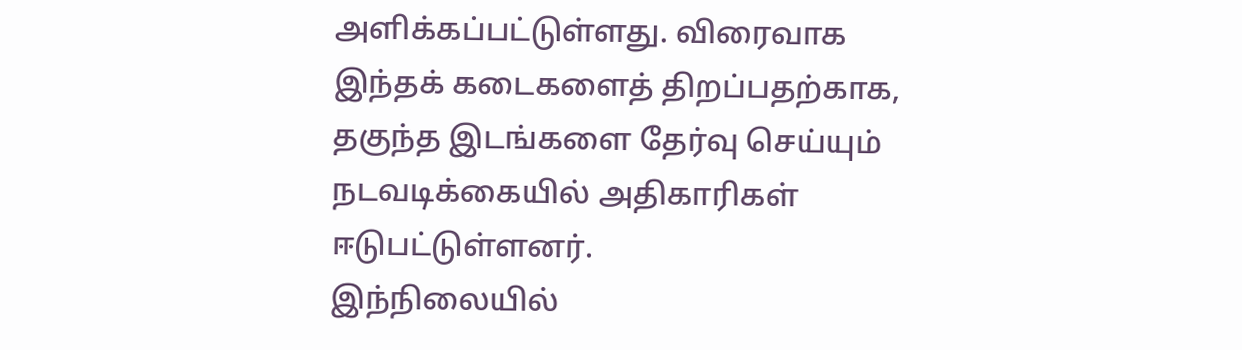அளிக்கப்பட்டுள்ளது. விரைவாக இந்தக் கடைகளைத் திறப்பதற்காக, தகுந்த இடங்களை தேர்வு செய்யும் நடவடிக்கையில் அதிகாரிகள் ஈடுபட்டுள்ளனர்.
இந்நிலையில்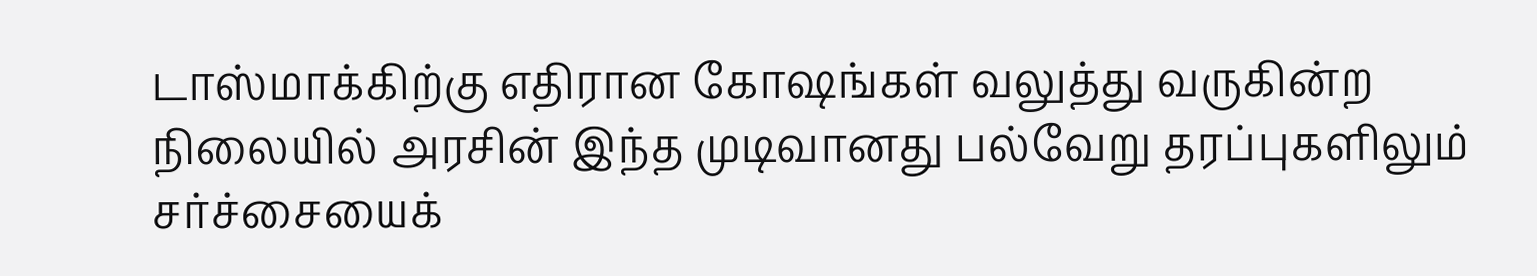டாஸ்மாக்கிற்கு எதிரான கோஷங்கள் வலுத்து வருகின்ற நிலையில் அரசின் இந்த முடிவானது பல்வேறு தரப்புகளிலும் சர்ச்சையைக்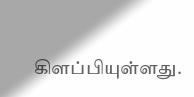கிளப்பியுள்ளது.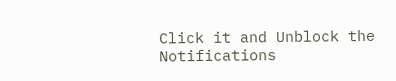Click it and Unblock the Notifications